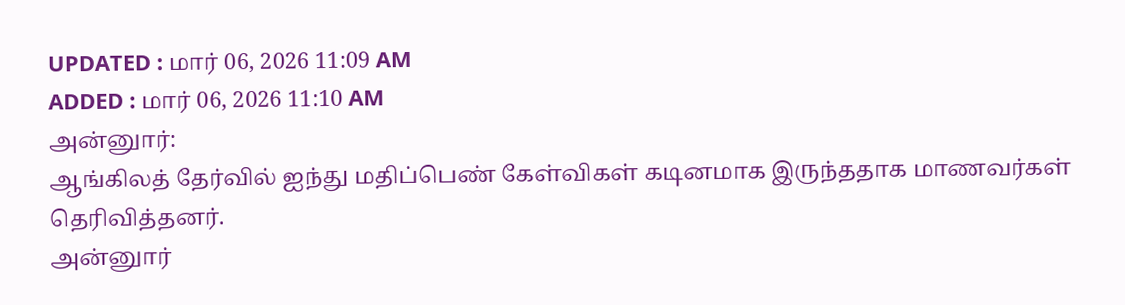UPDATED : மார் 06, 2026 11:09 AM
ADDED : மார் 06, 2026 11:10 AM
அன்னுார்:
ஆங்கிலத் தேர்வில் ஐந்து மதிப்பெண் கேள்விகள் கடினமாக இருந்ததாக மாணவர்கள் தெரிவித்தனர்.
அன்னுார்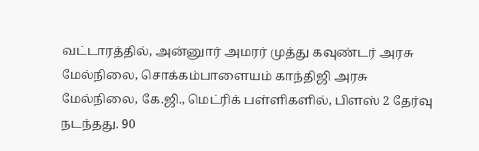வட்டாரத்தில், அன்னுார் அமரர் முத்து கவுண்டர் அரசு மேல்நிலை, சொக்கம்பாளையம் காந்திஜி அரசு மேல்நிலை, கே.ஜி., மெட்ரிக் பள்ளிகளில், பிளஸ் 2 தேர்வு நடந்தது. 90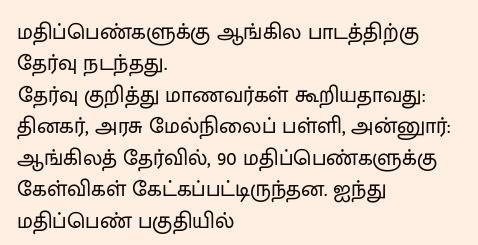மதிப்பெண்களுக்கு ஆங்கில பாடத்திற்கு தேர்வு நடந்தது.
தேர்வு குறித்து மாணவர்கள் கூறியதாவது:
தினகர், அரசு மேல்நிலைப் பள்ளி, அன்னுார்:
ஆங்கிலத் தேர்வில், 90 மதிப்பெண்களுக்கு கேள்விகள் கேட்கப்பட்டிருந்தன. ஐந்து மதிப்பெண் பகுதியில்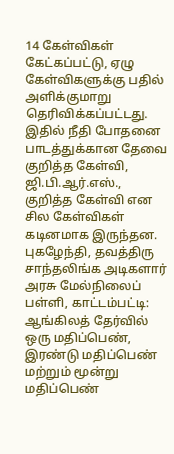14 கேள்விகள் கேட்கப்பட்டு, ஏழு கேள்விகளுக்கு பதில் அளிக்குமாறு தெரிவிக்கப்பட்டது. இதில் நீதி போதனை பாடத்துக்கான தேவை குறித்த கேள்வி, ஜி.பி.ஆர்.எஸ்., குறித்த கேள்வி என சில கேள்விகள் கடினமாக இருந்தன.
புகழேந்தி, தவத்திரு சாந்தலிங்க அடிகளார் அரசு மேல்நிலைப் பள்ளி, காட்டம்பட்டி:
ஆங்கிலத் தேர்வில் ஒரு மதிப்பெண், இரண்டு மதிப்பெண் மற்றும் மூன்று மதிப்பெண்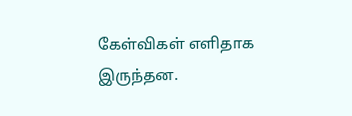கேள்விகள் எளிதாக இருந்தன.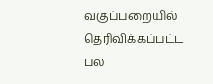வகுப்பறையில் தெரிவிக்கப்பட்ட பல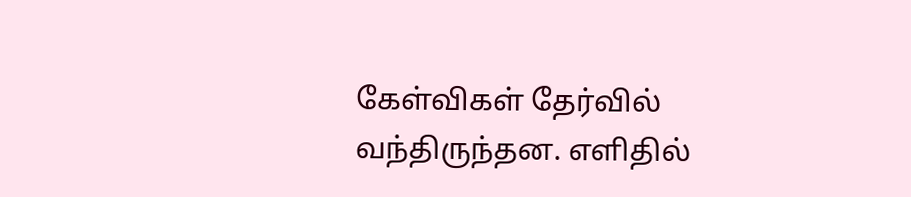கேள்விகள் தேர்வில் வந்திருந்தன. எளிதில்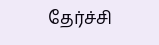தேர்ச்சி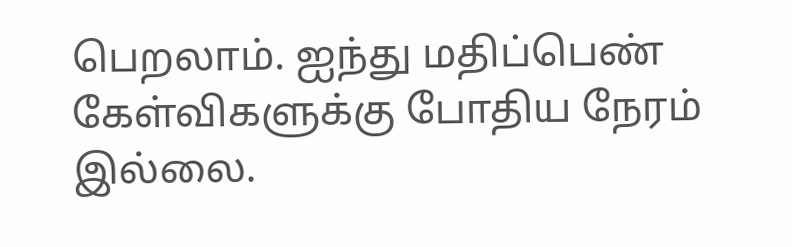பெறலாம். ஐந்து மதிப்பெண் கேள்விகளுக்கு போதிய நேரம் இல்லை.